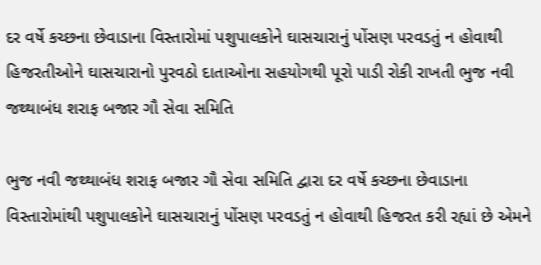દર વર્ષે કચ્છના છેવાડાના વિસ્તારોમાં પશુપાલકોને ઘાસચારાનું પોંસણ પરવડતું ન હોવાથી હિજરતીઓને ઘાસચારાનો પુરવઠો દાતાઓના સહયોગથી પૂરો પાડી રોકી રાખતી ભુજ નવી જથ્થાબંધ શરાફ બજાર ગૌ સેવા સમિતિ

ભુજ નવી જથ્થાબંધ શરાફ બજાર ગૌ સેવા સમિતિ દ્વારા દર વર્ષે કચ્છના છેવાડાના વિસ્તારોમાંથી પશુપાલકોને ઘાસચારાનું પોંસણ પરવડતું ન હોવાથી હિજરત કરી રહ્યાં છે એમને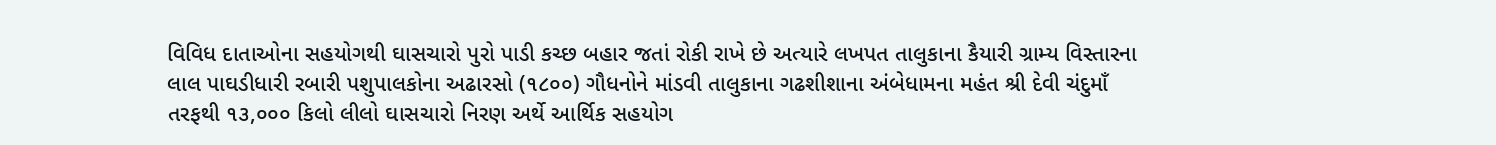વિવિધ દાતાઓના સહયોગથી ઘાસચારો પુરો પાડી કચ્છ બહાર જતાં રોકી રાખે છે અત્યારે લખપત તાલુકાના કૈયારી ગ્રામ્ય વિસ્તારના લાલ પાઘડીધારી રબારી પશુપાલકોના અઢારસો (૧૮૦૦) ગૌધનોને માંડવી તાલુકાના ગઢશીશાના અંબેધામના મહંત શ્રી દેવી ચંદુમાઁ તરફથી ૧૩,૦૦૦ કિલો લીલો ઘાસચારો નિરણ અર્થે આર્થિક સહયોગ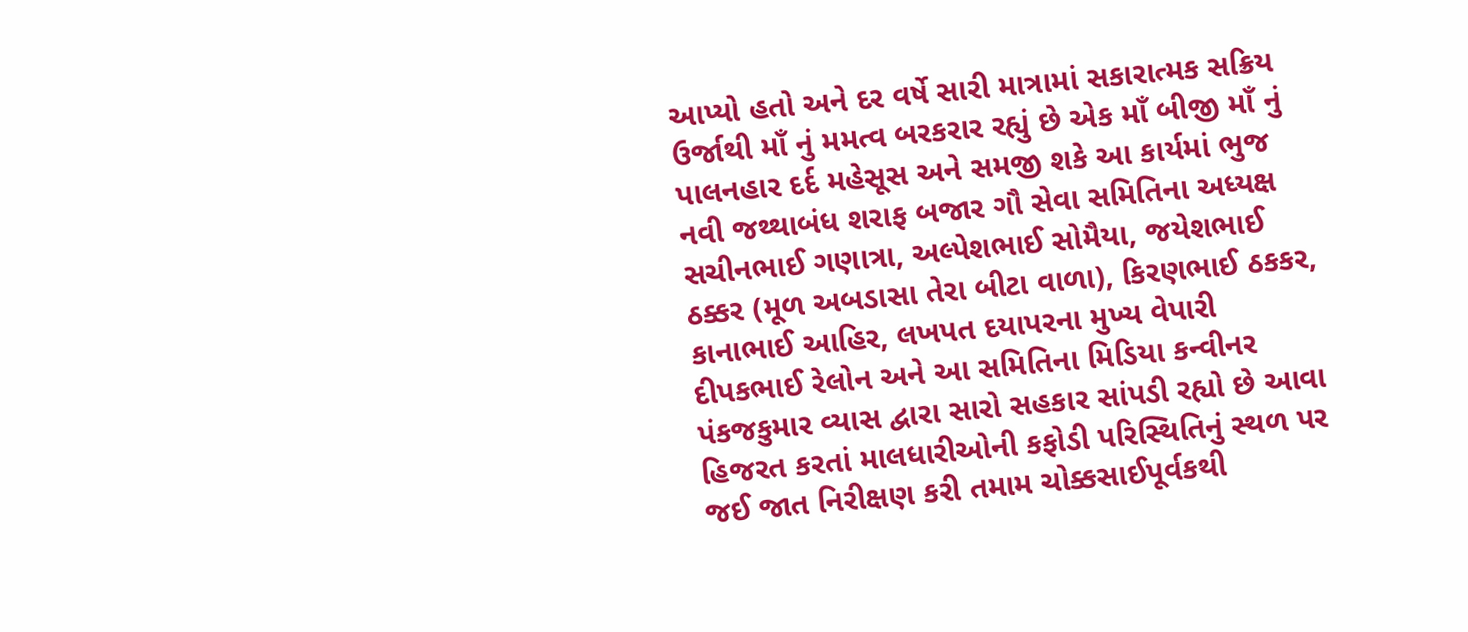આપ્યો હતો અને દર વર્ષે સારી માત્રામાં સકારાત્મક સક્રિય ઉર્જાથી માઁ નું મમત્વ બરકરાર રહ્યું છે એક માઁ બીજી માઁ નું પાલનહાર દર્દ મહેસૂસ અને સમજી શકે આ કાર્યમાં ભુજ નવી જથ્થાબંધ શરાફ બજાર ગૌ સેવા સમિતિના અધ્યક્ષ સચીનભાઈ ગણાત્રા, અલ્પેશભાઈ સોમૈયા, જયેશભાઈ ઠક્કર (મૂળ અબડાસા તેરા બીટા વાળા), કિરણભાઈ ઠકકર, કાનાભાઈ આહિર, લખપત દયાપરના મુખ્ય વેપારી દીપકભાઈ રેલોન અને આ સમિતિના મિડિયા કન્વીનર પંકજકુમાર વ્યાસ દ્વારા સારો સહકાર સાંપડી રહ્યો છે આવા હિજરત કરતાં માલધારીઓની કફોડી પરિસ્થિતિનું સ્થળ પર જઈ જાત નિરીક્ષણ કરી તમામ ચોક્કસાઈપૂર્વકથી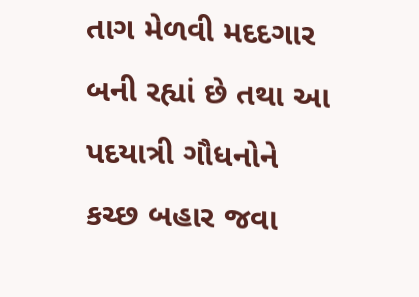તાગ મેળવી મદદગાર બની રહ્યાં છે તથા આ પદયાત્રી ગૌધનોને કચ્છ બહાર જવા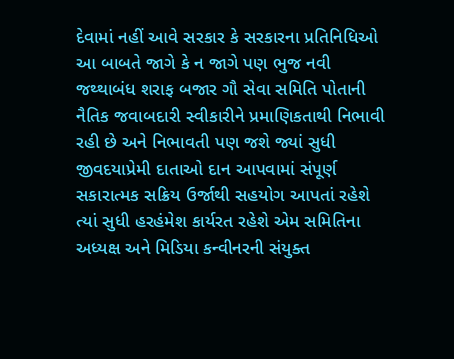દેવામાં નહીં આવે સરકાર કે સરકારના પ્રતિનિધિઓ આ બાબતે જાગે કે ન જાગે પણ ભુજ નવી જથ્થાબંધ શરાફ બજાર ગૌ સેવા સમિતિ પોતાની નૈતિક જવાબદારી સ્વીકારીને પ્રમાણિકતાથી નિભાવી રહી છે અને નિભાવતી પણ જશે જ્યાં સુધી જીવદયાપ્રેમી દાતાઓ દાન આપવામાં સંપૂર્ણ સકારાત્મક સક્રિય ઉર્જાથી સહયોગ આપતાં રહેશે ત્યાં સુધી હરહંમેશ કાર્યરત રહેશે એમ સમિતિના અધ્યક્ષ અને મિડિયા કન્વીનરની સંયુક્ત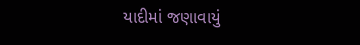યાદીમાં જણાવાયું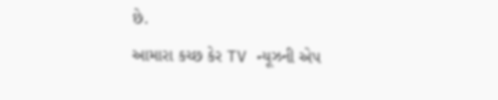છે.
આમારા કચ્છ કેર TV ન્યૂઝની એપ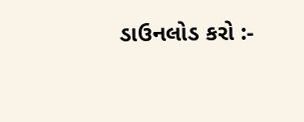ડાઉનલોડ કરો :-